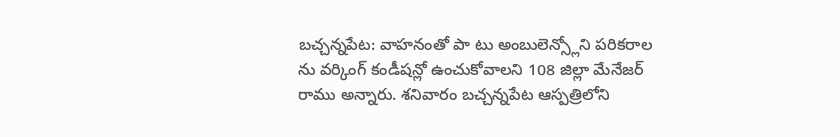బచ్చన్నపేట: వాహనంతో పా టు అంబులెన్స్లోని పరికరాల ను వర్కింగ్ కండీషన్లో ఉంచుకోవాలని 108 జిల్లా మేనేజర్ రాము అన్నారు. శనివారం బచ్చన్నపేట ఆస్పత్రిలోని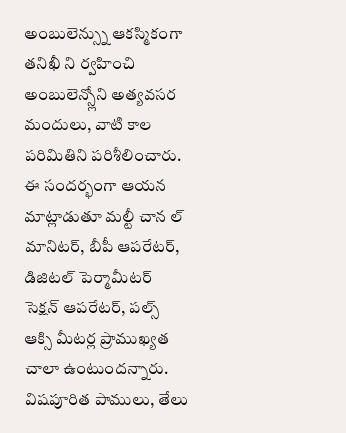అంబులెన్స్ను ఆకస్మికంగా తనిఖీ ని ర్వహించి అంబులెన్స్లోని అత్యవసర మందులు, వాటి కాల పరిమితిని పరిశీలించారు. ఈ సందర్భంగా ఆయన మాట్లాడుతూ మల్టీ చాన ల్ మానిటర్, బీపీ ఆపరేటర్, డిజిటల్ పెర్మామీటర్ సెక్షన్ ఆపరేటర్, పల్స్ ఆక్సి మీటర్ల ప్రాముఖ్యత చాలా ఉంటుందన్నారు. విషపూరిత పాములు, తేలు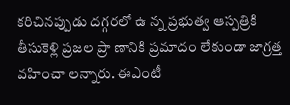కరిచినప్పుడు దగ్గరలో ఉ న్న ప్రభుత్వ ఆస్పత్రికి తీసుకెళ్లి ప్రజల ప్రా ణానికి ప్రమాదం లేకుండా జాగ్రత్త వహించా లన్నారు. ఈఎంటీ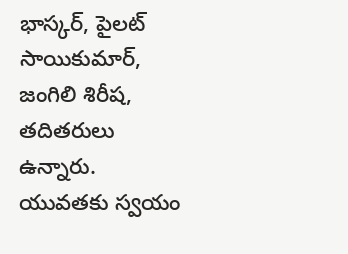భాస్కర్, పైలట్ సాయికుమార్, జంగిలి శిరీష, తదితరులు ఉన్నారు.
యువతకు స్వయం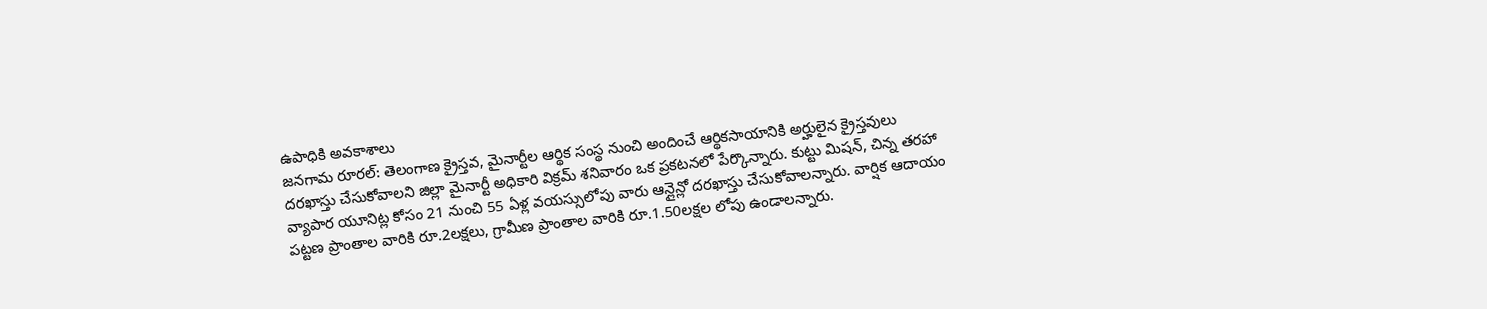ఉపాధికి అవకాశాలు
జనగామ రూరల్: తెలంగాణ క్రైస్తవ, మైనార్టీల ఆర్థిక సంస్థ నుంచి అందించే ఆర్థికసాయానికి అర్హులైన క్రైస్తవులు దరఖాస్తు చేసుకోవాలని జిల్లా మైనార్టీ అధికారి విక్రమ్ శనివారం ఒక ప్రకటనలో పేర్కొన్నారు. కుట్టు మిషన్, చిన్న తరహా వ్యాపార యూనిట్ల కోసం 21 నుంచి 55 ఏళ్ల వయస్సులోపు వారు ఆన్లైన్లో దరఖాస్తు చేసుకోవాలన్నారు. వార్షిక ఆదాయం పట్టణ ప్రాంతాల వారికి రూ.2లక్షలు, గ్రామీణ ప్రాంతాల వారికి రూ.1.50లక్షల లోపు ఉండాలన్నారు.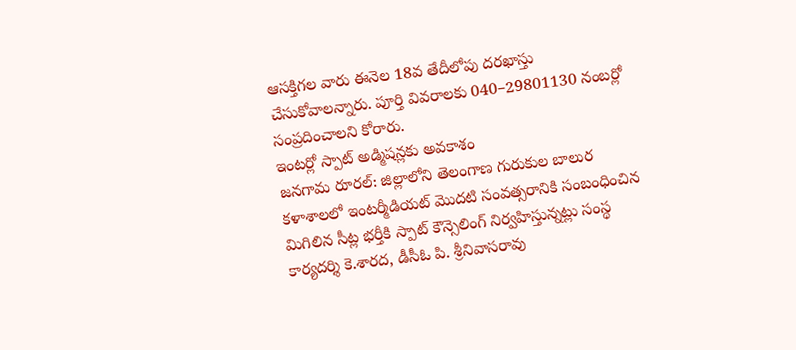ఆసక్తిగల వారు ఈనెల 18వ తేదీలోపు దరఖాస్తు చేసుకోవాలన్నారు. పూర్తి వివరాలకు 040–29801130 నంబర్లో సంప్రదించాలని కోరారు.
ఇంటర్లో స్పాట్ అడ్మిషన్లకు అవకాశం
జనగామ రూరల్: జిల్లాలోని తెలంగాణ గురుకుల బాలుర కళాశాలలో ఇంటర్మీడియట్ మొదటి సంవత్సరానికి సంబంధించిన మిగిలిన సీట్ల భర్తీకి స్పాట్ కౌన్సెలింగ్ నిర్వహిస్తున్నట్లు సంస్థ కార్యదర్శి కె.శారద, డీసీఓ పి. శ్రీనివాసరావు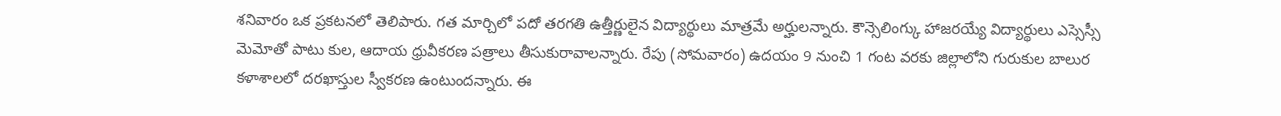శనివారం ఒక ప్రకటనలో తెలిపారు. గత మార్చిలో పదో తరగతి ఉత్తీర్ణులైన విద్యార్థులు మాత్రమే అర్హులన్నారు. కౌన్సెలింగ్కు హాజరయ్యే విద్యార్థులు ఎస్సెస్సీ మెమోతో పాటు కుల, ఆదాయ ధ్రువీకరణ పత్రాలు తీసుకురావాలన్నారు. రేపు (సోమవారం) ఉదయం 9 నుంచి 1 గంట వరకు జిల్లాలోని గురుకుల బాలుర కళాశాలలో దరఖాస్తుల స్వీకరణ ఉంటుందన్నారు. ఈ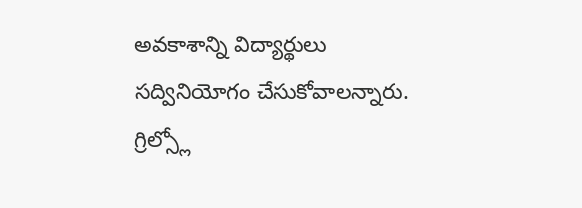అవకాశాన్ని విద్యార్థులు సద్వినియోగం చేసుకోవాలన్నారు.
గ్రిల్స్లో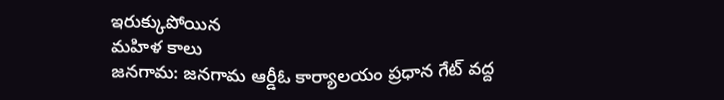ఇరుక్కుపోయిన
మహిళ కాలు
జనగామ: జనగామ ఆర్డీఓ కార్యాలయం ప్రధాన గేట్ వద్ద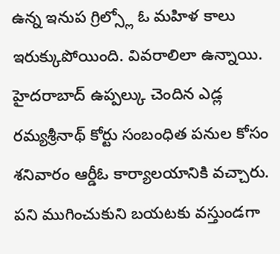ఉన్న ఇనుప గ్రిల్స్లో ఓ మహిళ కాలు ఇరుక్కుపోయింది. వివరాలిలా ఉన్నాయి. హైదరాబాద్ ఉప్పల్కు చెందిన ఎడ్ల రమ్యశ్రీనాథ్ కోర్టు సంబంధిత పనుల కోసం శనివారం ఆర్డీఓ కార్యాలయానికి వచ్చారు. పని ముగించుకుని బయటకు వస్తుండగా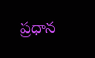ప్రధాన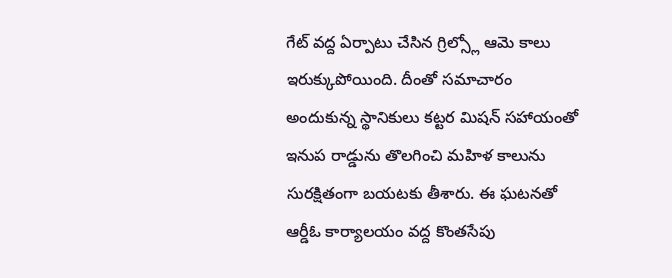గేట్ వద్ద ఏర్పాటు చేసిన గ్రిల్స్లో ఆమె కాలు ఇరుక్కుపోయింది. దీంతో సమాచారం అందుకున్న స్థానికులు కట్టర మిషన్ సహాయంతో ఇనుప రాడ్డును తొలగించి మహిళ కాలును సురక్షితంగా బయటకు తీశారు. ఈ ఘటనతో ఆర్డీఓ కార్యాలయం వద్ద కొంతసేపు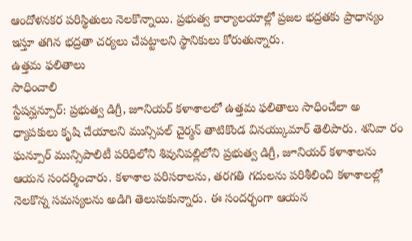ఆందోళనకర పరిస్థితులు నెలకొన్నాయి. ప్రభుత్వ కార్యాలయాల్లో ప్రజల భద్రతకు ప్రాధాన్యం ఇస్తూ తగిన భద్రతా చర్యలు చేపట్టాలని స్థానికులు కోరుతున్నారు.
ఉత్తమ ఫలితాలు
సాధించాలి
స్టేషన్ఘన్పూర్: ప్రభుత్వ డిగ్రీ, జూనియర్ కళాశాలలో ఉత్తమ ఫలితాలు సాధించేలా అ ధ్యాపకులు కృషి చేయాలని మున్సిపల్ చైర్మన్ తాటికొండ వినయ్కుమార్ తెలిపారు. శనివా రం ఘన్పూర్ మున్సిపాలిటీ పరిధిలోని శివునిపల్లిలోని ప్రభుత్వ డిగ్రీ, జూనియర్ కళాశాలను ఆయన సందర్శించారు. కళాశాల పరిసరాలను, తరగతి గదులను పరిశీలించి కళాశాలల్లో నెలకొన్న సమస్యలను అడిగి తెలుసుకున్నారు. ఈ సందర్భంగా ఆయన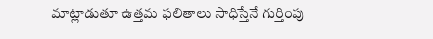మాట్లాడుతూ ఉత్తమ ఫలితాలు సాధిస్తేనే గుర్తింపు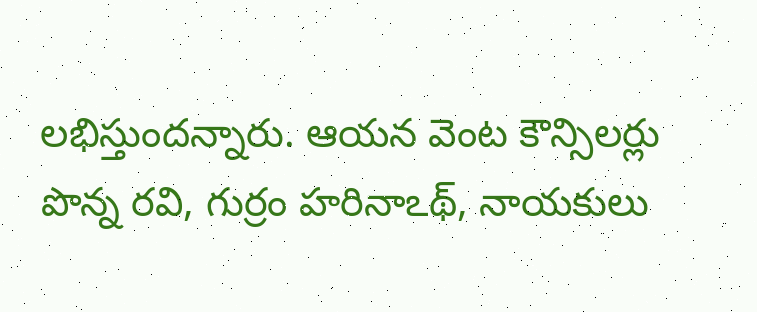లభిస్తుందన్నారు. ఆయన వెంట కౌన్సిలర్లు పొన్న రవి, గుర్రం హరినాఽథ్, నాయకులు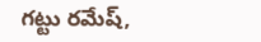గట్టు రమేష్,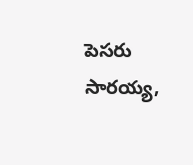పెసరు సారయ్య,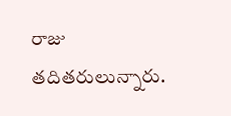రాజు తదితరులున్నారు.